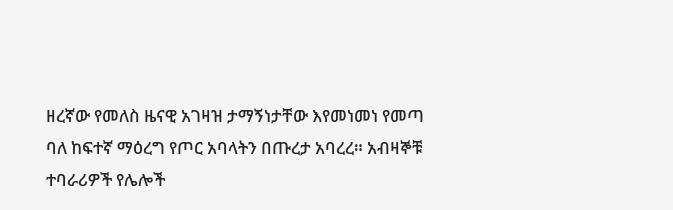ዘረኛው የመለስ ዜናዊ አገዛዝ ታማኝነታቸው እየመነመነ የመጣ ባለ ከፍተኛ ማዕረግ የጦር አባላትን በጡረታ አባረረ። አብዛኞቹ ተባራሪዎች የሌሎች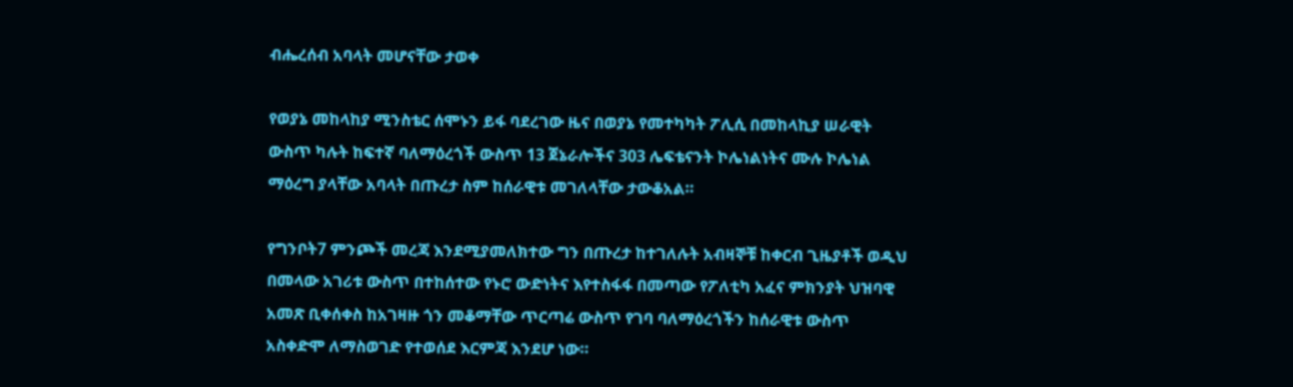ብሔረሰብ አባላት መሆናቸው ታወቀ

የወያኔ መከላከያ ሚንስቴር ሰሞኑን ይፋ ባደረገው ዜና በወያኔ የመተካካት ፖሊሲ በመከላኪያ ሠራዊት ውስጥ ካሉት ከፍተኛ ባለማዕረጎች ውስጥ 13 ጀኔራሎችና 303 ሌፍቴናንት ኮሌነልነትና ሙሉ ኮሌነል ማዕረግ ያላቸው አባላት በጡረታ ስም ከሰራዊቱ መገለላቸው ታውቆአል።

የግንቦት7 ምንጮች መረጃ እንደሚያመለክተው ግን በጡረታ ከተገለሉት አብዛኞቹ ከቀርብ ጊዜያቶች ወዲህ በመላው አገሪቱ ውስጥ በተከሰተው የኑሮ ውድነትና እየተስፋፋ በመጣው የፖለቲካ አፈና ምክንያት ህዝባዊ አመጽ ቢቀሰቀስ ከአገዛዙ ጎን መቆማቸው ጥርጣሬ ውስጥ የገባ ባለማዕረጎችን ከሰራዊቱ ውስጥ አስቀድሞ ለማስወገድ የተወሰደ እርምጃ እንደሆ ነው።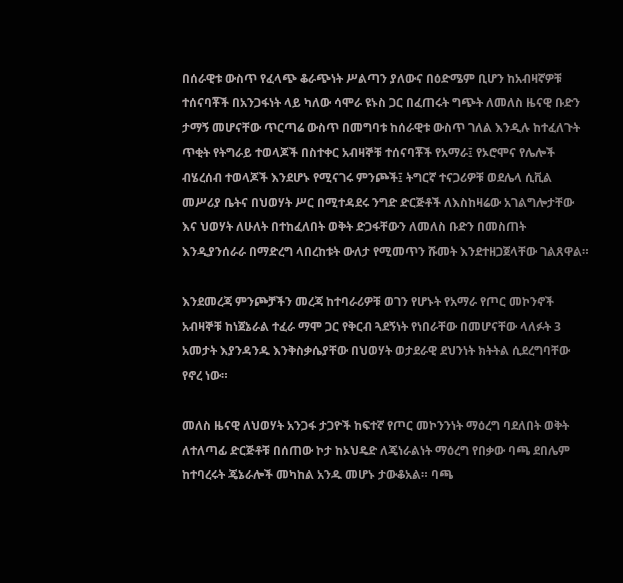በሰራዊቱ ውስጥ የፈላጭ ቆራጭነት ሥልጣን ያለውና በዕድሜም ቢሆን ከአብዛኛዎቹ ተሰናባቾች በአንጋፋነት ላይ ካለው ሳሞራ ዩኑስ ጋር በፈጠሩት ግጭት ለመለስ ዜናዊ ቡድን ታማኝ መሆናቸው ጥርጣሬ ውስጥ በመግባቱ ከሰራዊቱ ውስጥ ገለል እንዲሉ ከተፈለጉት ጥቂት የትግራይ ተወላጆች በስተቀር አብዛኞቹ ተሰናባቾች የአማራ፤ የኦሮሞና የሌሎች ብሄረሰብ ተወላጆች እንደሆኑ የሚናገሩ ምንጮች፤ ትግርኛ ተናጋሪዎቹ ወደሌላ ሲቪል መሥሪያ ቤትና በህወሃት ሥር በሚተዳደሩ ንግድ ድርጅቶች ለእስከዛሬው አገልግሎታቸው እና ህወሃት ለሁለት በተከፈለበት ወቅት ድጋፋቸውን ለመለስ ቡድን በመስጠት እንዲያንሰራራ በማድረግ ላበረከቱት ውለታ የሚመጥን ሹመት እንደተዘጋጀላቸው ገልጸዋል።

እንደመረጃ ምንጮቻችን መረጃ ከተባራሪዎቹ ወገን የሆኑት የአማራ የጦር መኮንኖች አብዛኞቹ ከነጀኔራል ተፈራ ማሞ ጋር የቅርብ ጓደኝነት የነበራቸው በመሆናቸው ላለፉት 3 አመታት እያንዳንዱ እንቅስቃሴያቸው በህወሃት ወታደራዊ ደህንነት ክትትል ሲደረግባቸው የኖረ ነው።

መለስ ዜናዊ ለህወሃት አንጋፋ ታጋዮች ከፍተኛ የጦር መኮንንነት ማዕረግ ባደለበት ወቅት ለተለጣፊ ድርጅቶቹ በሰጠው ኮታ ከኦህዴድ ለጄነራልነት ማዕረግ የበቃው ባጫ ደበሌም ከተባረሩት ጄኔራሎች መካከል አንዱ መሆኑ ታውቆአል። ባጫ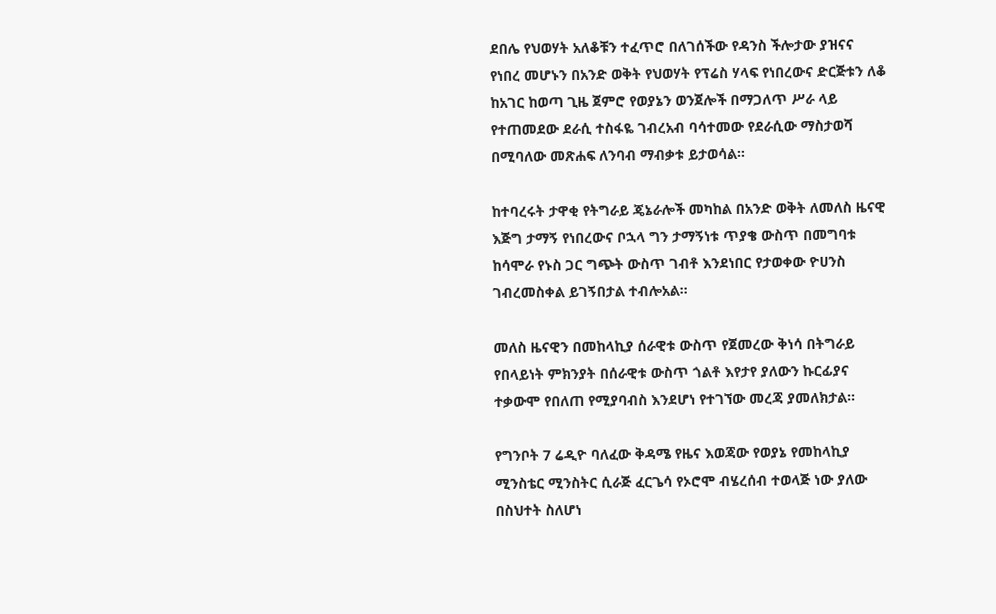ደበሌ የህወሃት አለቆቹን ተፈጥሮ በለገሰችው የዳንስ ችሎታው ያዝናና የነበረ መሆኑን በአንድ ወቅት የህወሃት የፕሬስ ሃላፍ የነበረውና ድርጅቱን ለቆ ከአገር ከወጣ ጊዜ ጀምሮ የወያኔን ወንጀሎች በማጋለጥ ሥራ ላይ የተጠመደው ደራሲ ተስፋዬ ገብረአብ ባሳተመው የደራሲው ማስታወሻ በሚባለው መጽሐፍ ለንባብ ማብቃቱ ይታወሳል።

ከተባረሩት ታዋቂ የትግራይ ጄኔራሎች መካከል በአንድ ወቅት ለመለስ ዜናዊ እጅግ ታማኝ የነበረውና ቦኋላ ግን ታማኝነቱ ጥያቄ ውስጥ በመግባቱ ከሳሞራ የኑስ ጋር ግጭት ውስጥ ገብቶ እንደነበር የታወቀው ዮሀንስ ገብረመስቀል ይገኝበታል ተብሎአል።

መለስ ዜናዊን በመከላኪያ ሰራዊቱ ውስጥ የጀመረው ቅነሳ በትግራይ የበላይነት ምክንያት በሰራዊቱ ውስጥ ጎልቶ እየታየ ያለውን ኩርፊያና ተቃውሞ የበለጠ የሚያባብስ እንደሆነ የተገኘው መረጃ ያመለክታል።

የግንቦት 7 ሬዲዮ ባለፈው ቅዳሜ የዜና እወጃው የወያኔ የመከላኪያ ሚንስቴር ሚንስትር ሲራጅ ፈርጌሳ የኦሮሞ ብሄረሰብ ተወላጅ ነው ያለው በስህተት ስለሆነ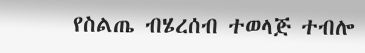የስልጤ ብሄረሰብ ተወላጅ ተብሎ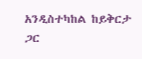አንዲስተካከል ከይቅርታ ጋር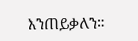እንጠይቃለን።